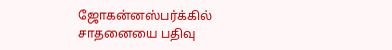ஜோகன்னஸ்பர்க்கில் சாதனையை பதிவு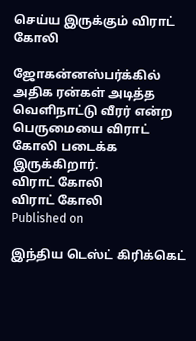செய்ய இருக்கும் விராட் கோலி

ஜோகன்னஸ்பர்க்கில் அதிக ரன்கள் அடித்த வெளிநாட்டு வீரர் என்ற பெருமையை விராட் கோலி படைக்க இருக்கிறார்.
விராட் கோலி
விராட் கோலி
Published on

இந்திய டெஸ்ட் கிரிக்கெட்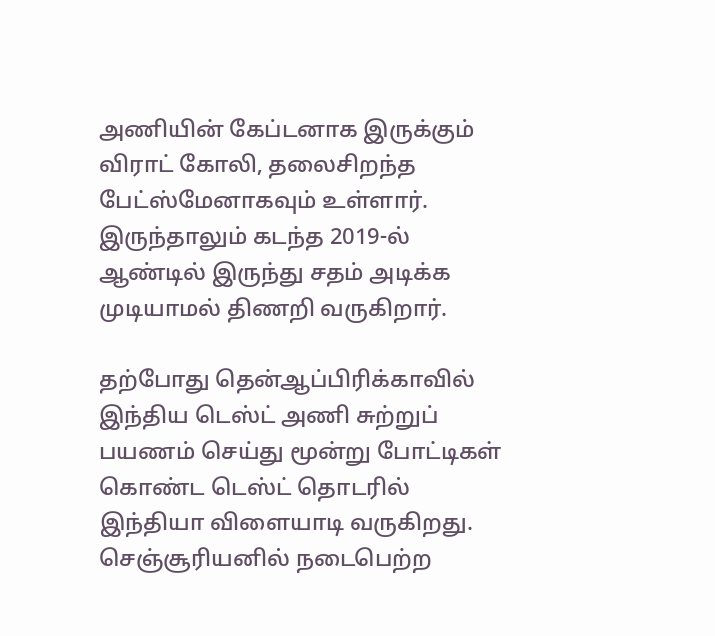அணியின் கேப்டனாக இருக்கும் விராட் கோலி, தலைசிறந்த பேட்ஸ்மேனாகவும் உள்ளார். இருந்தாலும் கடந்த 2019-ல் ஆண்டில் இருந்து சதம் அடிக்க முடியாமல் திணறி வருகிறார்.

தற்போது தென்ஆப்பிரிக்காவில் இந்திய டெஸ்ட் அணி சுற்றுப் பயணம் செய்து மூன்று போட்டிகள் கொண்ட டெஸ்ட் தொடரில் இந்தியா விளையாடி வருகிறது. செஞ்சூரியனில் நடைபெற்ற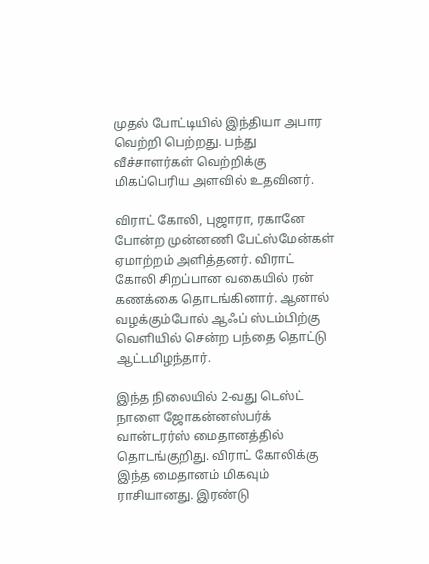முதல் போட்டியில் இந்தியா அபார வெற்றி பெற்றது. பந்து வீச்சாளர்கள் வெற்றிக்கு மிகப்பெரிய அளவில் உதவினர்.

விராட் கோலி, புஜாரா, ரகானே போன்ற முன்னணி பேட்ஸ்மேன்கள் ஏமாற்றம் அளித்தனர். விராட் கோலி சிறப்பான வகையில் ரன் கணக்கை தொடங்கினார். ஆனால் வழக்கும்போல் ஆஃப் ஸ்டம்பிற்கு வெளியில் சென்ற பந்தை தொட்டு ஆட்டமிழந்தார்.

இந்த நிலையில் 2-வது டெஸ்ட் நாளை ஜோகன்னஸ்பர்க் வான்டரர்ஸ் மைதானத்தில் தொடங்குறிது. விராட் கோலிக்கு இந்த மைதானம் மிகவும் ராசியானது. இரண்டு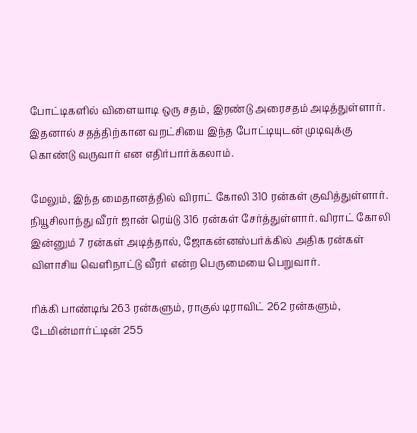போட்டிகளில் விளையாடி ஒரு சதம், இரண்டு அரைசதம் அடித்துள்ளார். இதனால் சதத்திற்கான வறட்சியை இந்த போட்டியுடன் முடிவுக்கு  கொண்டு வருவார் என எதிர்பார்க்கலாம்.

மேலும், இந்த மைதானத்தில் விராட் கோலி 310 ரன்கள் குவித்துள்ளார். நியூசிலாந்து வீரர் ஜான் ரெய்டு 316 ரன்கள் சேர்த்துள்ளார். விராட் கோலி இன்னும் 7 ரன்கள் அடித்தால், ஜோகன்னஸ்பர்க்கில் அதிக ரன்கள் விளாசிய வெளிநாட்டு வீரர் என்ற பெருமையை பெறுவார்.

ரிக்கி பாண்டிங் 263 ரன்களும், ராகுல் டிராவிட் 262 ரன்களும், டேமின்மார்ட்டின் 255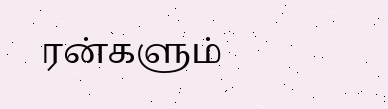ரன்களும்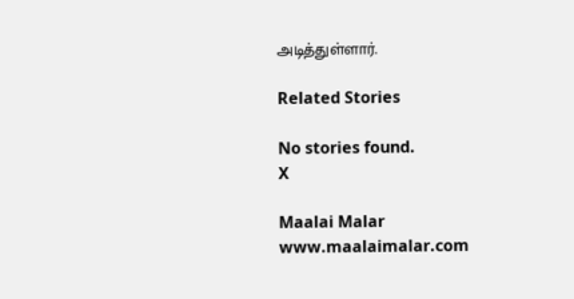அடித்துள்ளார்.

Related Stories

No stories found.
X

Maalai Malar
www.maalaimalar.com